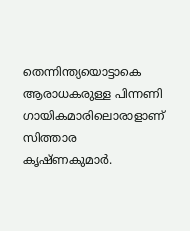തെന്നിന്ത്യയൊട്ടാകെ ആരാധകരുള്ള പിന്നണി ഗായികമാരിലൊരാളാണ് സിത്താര കൃഷ്ണകുമാർ.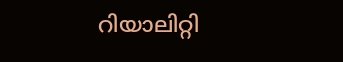റിയാലിറ്റി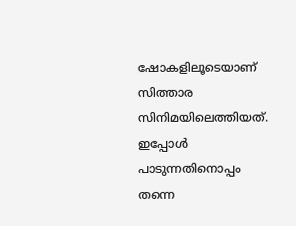ഷോകളിലൂടെയാണ് സിത്താര സിനിമയിലെത്തിയത്. ഇപ്പോൾ പാടുന്നതിനൊപ്പം തന്നെ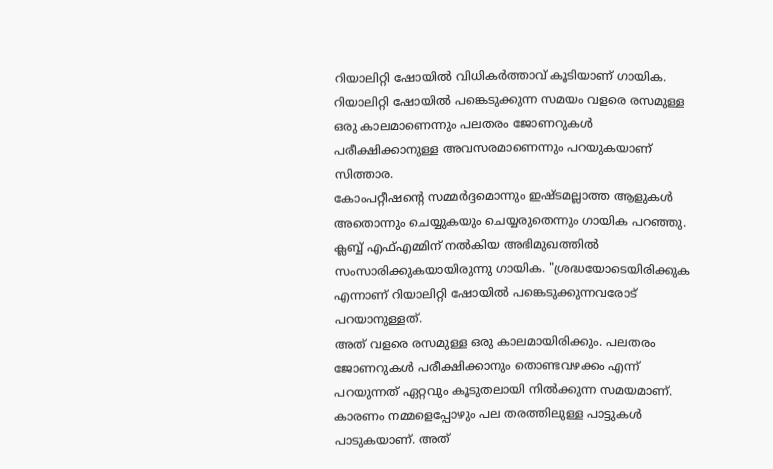റിയാലിറ്റി ഷോയിൽ വിധികർത്താവ് കൂടിയാണ് ഗായിക. റിയാലിറ്റി ഷോയിൽ പങ്കെടുക്കുന്ന സമയം വളരെ രസമുള്ള ഒരു കാലമാണെന്നും പലതരം ജോണറുകൾ പരീക്ഷിക്കാനുള്ള അവസരമാണെന്നും പറയുകയാണ് സിത്താര.
കോംപറ്റീഷന്റെ സമ്മർദ്ദമൊന്നും ഇഷ്ടമല്ലാത്ത ആളുകൾ അതൊന്നും ചെയ്യുകയും ചെയ്യരുതെന്നും ഗായിക പറഞ്ഞു. ക്ലബ്ബ് എഫ്എമ്മിന് നൽകിയ അഭിമുഖത്തിൽ സംസാരിക്കുകയായിരുന്നു ഗായിക. "ശ്രദ്ധയോടെയിരിക്കുക എന്നാണ് റിയാലിറ്റി ഷോയിൽ പങ്കെടുക്കുന്നവരോട് പറയാനുള്ളത്.
അത് വളരെ രസമുള്ള ഒരു കാലമായിരിക്കും. പലതരം ജോണറുകൾ പരീക്ഷിക്കാനും തൊണ്ടവഴക്കം എന്ന് പറയുന്നത് ഏറ്റവും കൂടുതലായി നിൽക്കുന്ന സമയമാണ്. കാരണം നമ്മളെപ്പോഴും പല തരത്തിലുള്ള പാട്ടുകൾ പാടുകയാണ്. അത്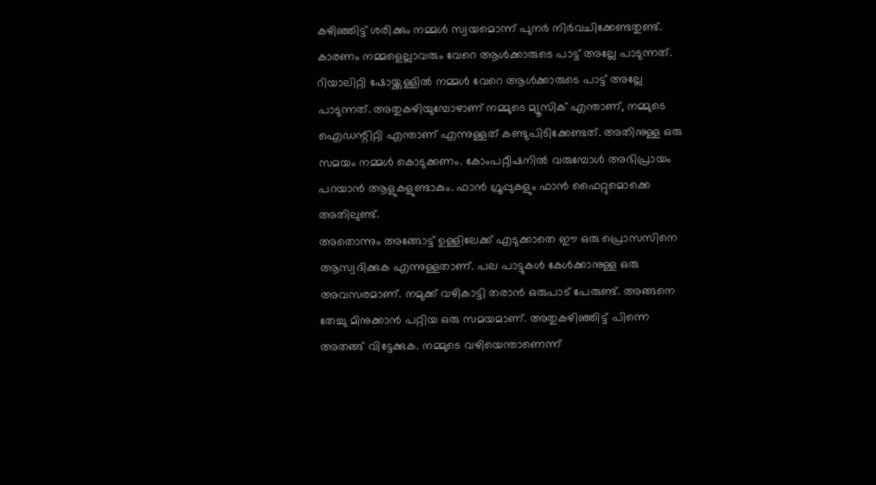കഴിഞ്ഞിട്ട് ശരിക്കും നമ്മൾ സ്വയമൊന്ന് പുനർ നിർവചിക്കേണ്ടതുണ്ട്. കാരണം നമ്മളെല്ലാവരും വേറെ ആൾക്കാരുടെ പാട്ട് അല്ലേ പാടുന്നത്.
റിയാലിറ്റി ഷോയ്ക്കുള്ളിൽ നമ്മൾ വേറെ ആൾക്കാരുടെ പാട്ട് അല്ലേ പാടുന്നത്. അതുകഴിയുമ്പോഴാണ് നമ്മുടെ മ്യൂസിക് എന്താണ്, നമ്മുടെ ഐഡന്റിറ്റി എന്താണ് എന്നുള്ളത് കണ്ടുപിടിക്കേണ്ടത്. അതിനുള്ള ഒരു സമയം നമ്മൾ കൊടുക്കണം. കോംപറ്റീഷനിൽ വരുമ്പോൾ അഭിപ്രായം പറയാൻ ആളുകളുണ്ടാകും. ഫാൻ ഗ്രൂപ്പുകളും ഫാൻ ഫൈറ്റുമൊക്കെ അതിലുണ്ട്.
അതൊന്നും അങ്ങോട്ട് ഉള്ളിലേക്ക് എടുക്കാതെ ഈ ഒരു പ്രൊസസിനെ ആസ്വദിക്കുക എന്നുള്ളതാണ്. പല പാട്ടുകൾ കേൾക്കാനുള്ള ഒരു അവസരമാണ്. നമുക്ക് വഴികാട്ടി തരാൻ ഒരുപാട് പേരുണ്ട്. അങ്ങനെ തേച്ചു മിനുക്കാൻ പറ്റിയ ഒരു സമയമാണ്. അതുകഴിഞ്ഞിട്ട് പിന്നെ അതങ്ങ് വിട്ടേക്കുക. നമ്മുടെ വഴിയെന്താണെന്ന്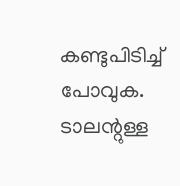കണ്ടുപിടിച്ച് പോവുക.
ടാലന്റുള്ള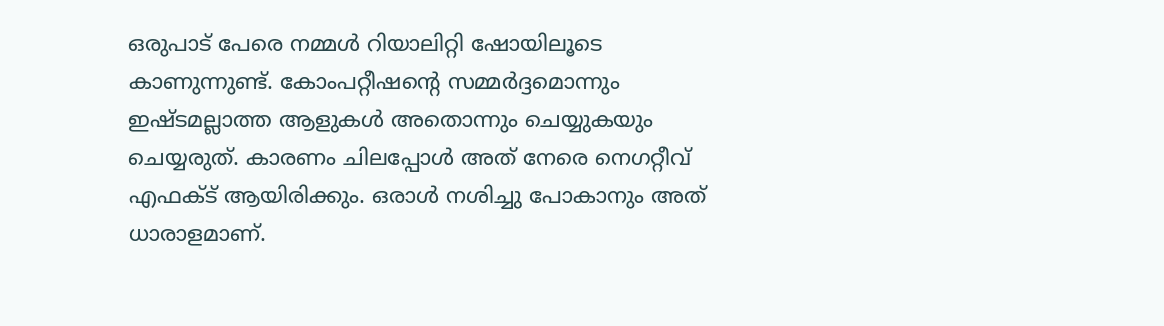ഒരുപാട് പേരെ നമ്മൾ റിയാലിറ്റി ഷോയിലൂടെ കാണുന്നുണ്ട്. കോംപറ്റീഷന്റെ സമ്മർദ്ദമൊന്നും ഇഷ്ടമല്ലാത്ത ആളുകൾ അതൊന്നും ചെയ്യുകയും ചെയ്യരുത്. കാരണം ചിലപ്പോൾ അത് നേരെ നെഗറ്റീവ് എഫക്ട് ആയിരിക്കും. ഒരാൾ നശിച്ചു പോകാനും അത് ധാരാളമാണ്.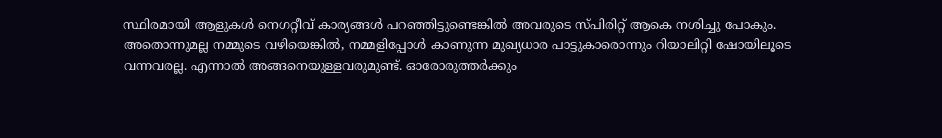സ്ഥിരമായി ആളുകൾ നെഗറ്റീവ് കാര്യങ്ങൾ പറഞ്ഞിട്ടുണ്ടെങ്കിൽ അവരുടെ സ്പിരിറ്റ് ആകെ നശിച്ചു പോകും.
അതൊന്നുമല്ല നമ്മുടെ വഴിയെങ്കിൽ, നമ്മളിപ്പോൾ കാണുന്ന മുഖ്യധാര പാട്ടുകാരൊന്നും റിയാലിറ്റി ഷോയിലൂടെ വന്നവരല്ല. എന്നാൽ അങ്ങനെയുള്ളവരുമുണ്ട്. ഓരോരുത്തർക്കും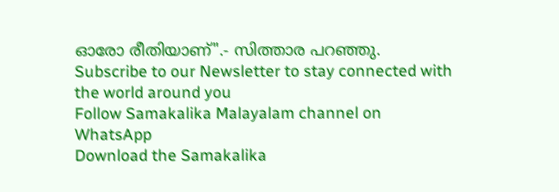ഓരോ രീതിയാണ്".- സിത്താര പറഞ്ഞു.
Subscribe to our Newsletter to stay connected with the world around you
Follow Samakalika Malayalam channel on WhatsApp
Download the Samakalika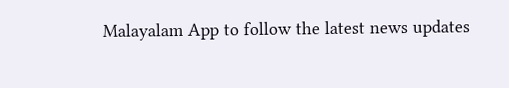Malayalam App to follow the latest news updates